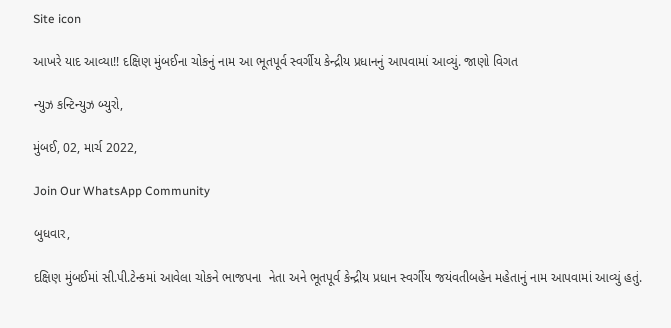Site icon

આખરે યાદ આવ્યા!! દક્ષિણ મુંબઈના ચોકનું નામ આ ભૂતપૂર્વ સ્વર્ગીય કેન્દ્રીય પ્રધાનનું આપવામાં આવ્યું. જાણો વિગત

ન્યુઝ કન્ટિન્યુઝ બ્યુરો,

મુંબઈ, 02, માર્ચ 2022,

Join Our WhatsApp Community

બુધવાર,

દક્ષિણ મુંબઈમાં સી.પી.ટેન્કમાં આવેલા ચોકને ભાજપના  નેતા અને ભૂતપૂર્વ કેન્દ્રીય પ્રધાન સ્વર્ગીય જયંવતીબહેન મહેતાનું નામ આપવામાં આવ્યું હતું.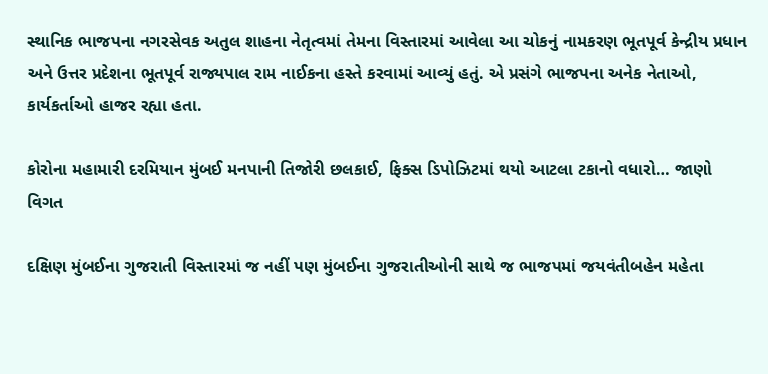સ્થાનિક ભાજપના નગરસેવક અતુલ શાહના નેતૃત્વમાં તેમના વિસ્તારમાં આવેલા આ ચોકનું નામકરણ ભૂતપૂર્વ કેન્દ્રીય પ્રધાન અને ઉત્તર પ્રદેશના ભૂતપૂર્વ રાજ્યપાલ રામ નાઈકના હસ્તે કરવામાં આવ્યું હતું. એ પ્રસંગે ભાજપના અનેક નેતાઓ, કાર્યકર્તાઓ હાજર રહ્યા હતા.

કોરોના મહામારી દરમિયાન મુંબઈ મનપાની તિજોરી છલકાઈ, ફિક્સ ડિપોઝિટમાં થયો આટલા ટકાનો વધારો… જાણો વિગત

દક્ષિણ મુંબઈના ગુજરાતી વિસ્તારમાં જ નહીં પણ મુંબઈના ગુજરાતીઓની સાથે જ ભાજપમાં જયવંતીબહેન મહેતા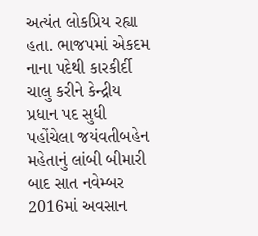અત્યંત લોકપ્રિય રહ્યા હતા. ભાજપમાં એકદમ નાના પદેથી કારકીર્દી ચાલુ કરીને કેન્દ્રીય પ્રધાન પદ સુધી પહોંચેલા જયંવતીબહેન મહેતાનું લાંબી બીમારી બાદ સાત નવેમ્બર 2016માં અવસાન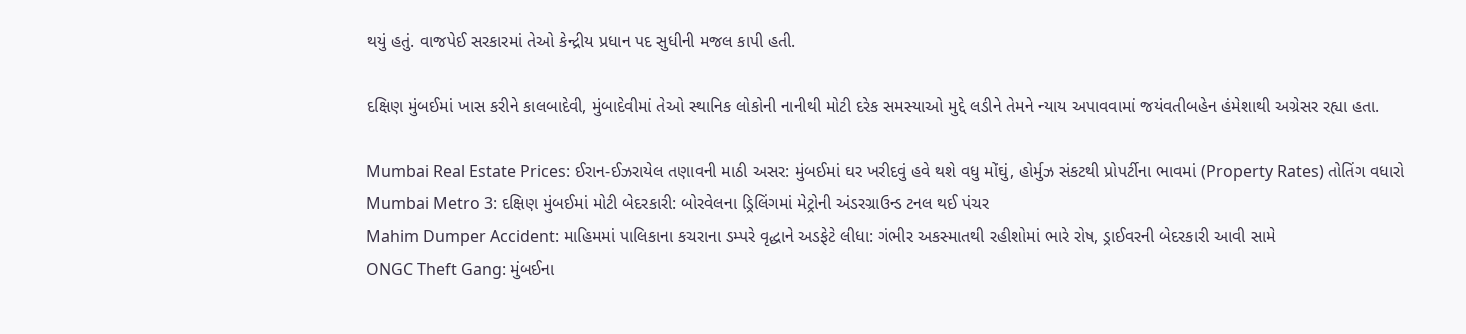થયું હતું. વાજપેઈ સરકારમાં તેઓ કેન્દ્રીય પ્રધાન પદ સુધીની મજલ કાપી હતી.

દક્ષિણ મુંબઈમાં ખાસ કરીને કાલબાદેવી, મુંબાદેવીમાં તેઓ સ્થાનિક લોકોની નાનીથી મોટી દરેક સમસ્યાઓ મુદ્દે લડીને તેમને ન્યાય અપાવવામાં જયંવતીબહેન હંમેશાથી અગ્રેસર રહ્યા હતા.

Mumbai Real Estate Prices: ઈરાન-ઈઝરાયેલ તણાવની માઠી અસર: મુંબઈમાં ઘર ખરીદવું હવે થશે વધુ મોંઘું, હોર્મુઝ સંકટથી પ્રોપર્ટીના ભાવમાં (Property Rates) તોતિંગ વધારો
Mumbai Metro 3: દક્ષિણ મુંબઈમાં મોટી બેદરકારી: બોરવેલના ડ્રિલિંગમાં મેટ્રોની અંડરગ્રાઉન્ડ ટનલ થઈ પંચર
Mahim Dumper Accident: માહિમમાં પાલિકાના કચરાના ડમ્પરે વૃદ્ધાને અડફેટે લીધા: ગંભીર અકસ્માતથી રહીશોમાં ભારે રોષ, ડ્રાઈવરની બેદરકારી આવી સામે
ONGC Theft Gang: મુંબઈના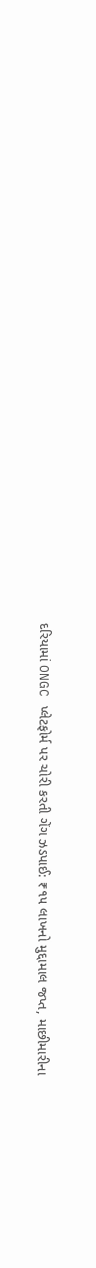દરિયામાં ONGC પ્લેટફોર્મ પર ચોરી કરતી ગેંગ ઝડપાઈ: ₹૧૫ લાખનો મુદ્દામાલ જપ્ત, માછીમારીના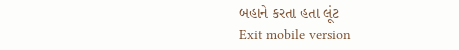બહાને કરતા હતા લૂંટ
Exit mobile version